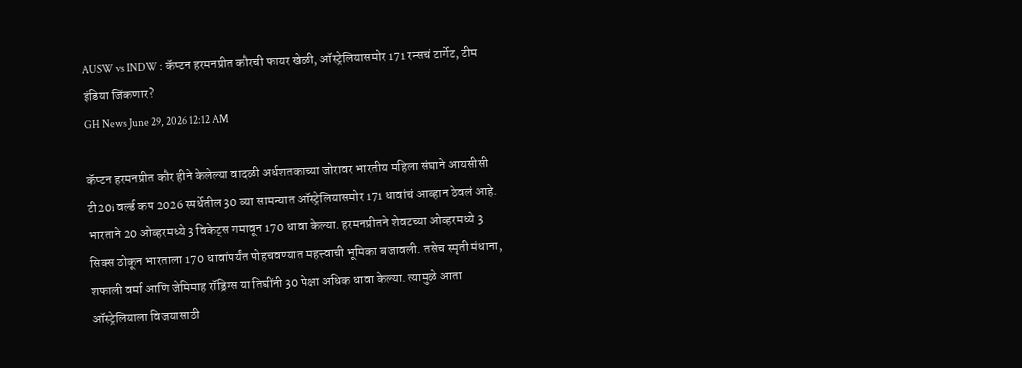AUSW vs INDW : कॅप्टन हरमनप्रीत कौरची फायर खेळी, ऑस्ट्रेलियासमोर 171 रन्सचं टार्गेट, टीम इंडिया जिंकणार?
GH News June 29, 2026 12:12 AM

कॅप्टन हरमनप्रीत कौर हीने केलेल्या वादळी अर्धशतकाच्या जोरावर भारतीय महिला संघाने आयसीसी टी20i वर्ल्ड कप 2026 स्पर्धेतील 30 व्या सामन्यात ऑस्ट्रेलियासमोर 171 धावांचं आव्हान ठेवलं आहे. भारताने 20 ओव्हरमध्ये 3 विकेट्स गमावून 170 धावा केल्या. हरमनप्रीतने शेवटच्या ओव्हरमध्ये 3 सिक्स ठोकून भारताला 170 धावांपर्यंत पोहचवण्यात महत्त्वाची भूमिका बजावली. तसेच स्मृती मंधाना, शफाली वर्मा आणि जेमिमाह रॉड्रिग्स या तिघींनी 30 पेक्षा अधिक धावा केल्या. त्यामुळे आता ऑस्ट्रेलियाला विजयासाठी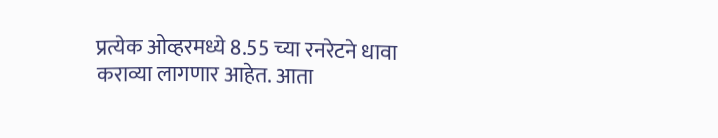प्रत्येक ओव्हरमध्ये 8.55 च्या रनरेटने धावा कराव्या लागणार आहेत. आता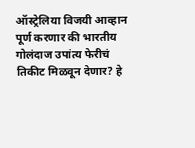ऑस्ट्रेलिया विजयी आव्हान पूर्ण करणार की भारतीय गोलंदाज उपांत्य फेरीचं तिकीट मिळवून देणार? हे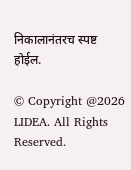निकालानंतरच स्पष्ट होईल.

© Copyright @2026 LIDEA. All Rights Reserved.